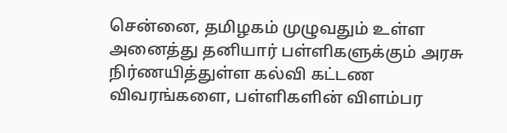சென்னை, தமிழகம் முழுவதும் உள்ள அனைத்து தனியார் பள்ளிகளுக்கும் அரசு நிர்ணயித்துள்ள கல்வி கட்டண விவரங்களை, பள்ளிகளின் விளம்பர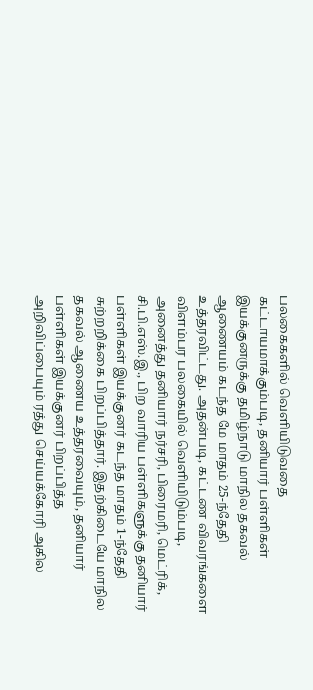பலகைகளில் வெளியிடுவதை கட்டாயமாக்கும்படி, தனியார் பள்ளிகள் இயக்குனருக்கு தமிழ்நாடு மாநில தகவல் ஆணையம் கடந்த மே மாதம் 25-ந்தேதி உத்தரவிட்டது. அதன்படி, கட்டண விவரங்களை விளம்பர பலகையில் வெளியிடும்படி, அனைத்து தனியார் நர்சரி, பிரைமரி, மெட்ரிக், சி.பி.எஸ்.இ., பிற வாரிய பள்ளிகளுக்கு தனியார் பள்ளிகள் இயக்குனர் கடந்த மாதம் 1-ந்தேதி சுற்றறிக்கை பிறப்பித்தார். இதற்கிடையே மாநில தகவல் ஆணைய உத்தரவையும், தனியார் பள்ளிகள் இயக்குனர் பிறப்பித்த அறிவிப்பையும் ரத்து செய்யக்கோரி அகில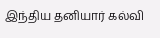இந்திய தனியார் கல்வி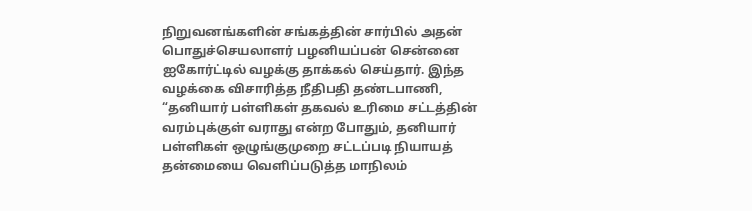நிறுவனங்களின் சங்கத்தின் சார்பில் அதன் பொதுச்செயலாளர் பழனியப்பன் சென்னை ஐகோர்ட்டில் வழக்கு தாக்கல் செய்தார். இந்த வழக்கை விசாரித்த நீதிபதி தண்டபாணி, “தனியார் பள்ளிகள் தகவல் உரிமை சட்டத்தின் வரம்புக்குள் வராது என்ற போதும், தனியார் பள்ளிகள் ஒழுங்குமுறை சட்டப்படி நியாயத் தன்மையை வெளிப்படுத்த மாநிலம்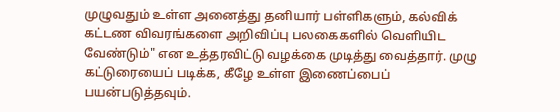முழுவதும் உள்ள அனைத்து தனியார் பள்ளிகளும், கல்விக் கட்டண விவரங்களை அறிவிப்பு பலகைகளில் வெளியிட வேண்டும்" என உத்தரவிட்டு வழக்கை முடித்து வைத்தார். முழு கட்டுரையைப் படிக்க, கீழே உள்ள இணைப்பைப் பயன்படுத்தவும்.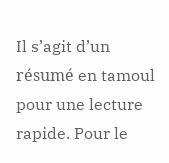Il s’agit d’un résumé en tamoul pour une lecture rapide. Pour le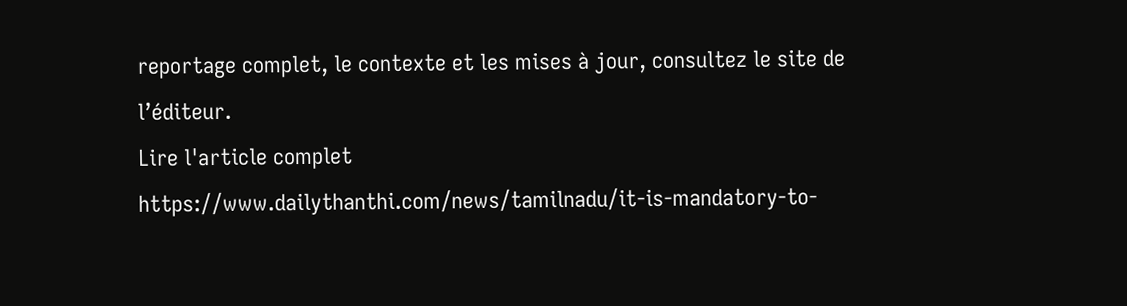reportage complet, le contexte et les mises à jour, consultez le site de l’éditeur.
Lire l'article complet
https://www.dailythanthi.com/news/tamilnadu/it-is-mandatory-to-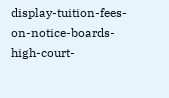display-tuition-fees-on-notice-boards-high-court-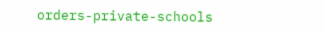orders-private-schools